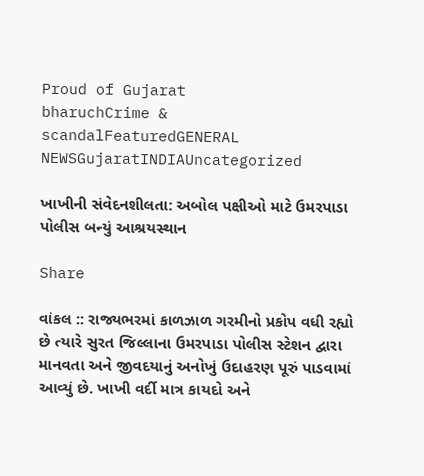Proud of Gujarat
bharuchCrime & scandalFeaturedGENERAL NEWSGujaratINDIAUncategorized

ખાખીની સંવેદનશીલતા: અબોલ પક્ષીઓ માટે ઉમરપાડા પોલીસ બન્યું આશ્રયસ્થાન

Share

વાંકલ :: રાજ્યભરમાં કાળઝાળ ગરમીનો પ્રકોપ વધી રહ્યો છે ત્યારે સુરત જિલ્લાના ઉમરપાડા પોલીસ સ્ટેશન દ્વારા માનવતા અને જીવદયાનું અનોખું ઉદાહરણ પૂરું પાડવામાં આવ્યું છે. ખાખી વર્દી માત્ર કાયદો અને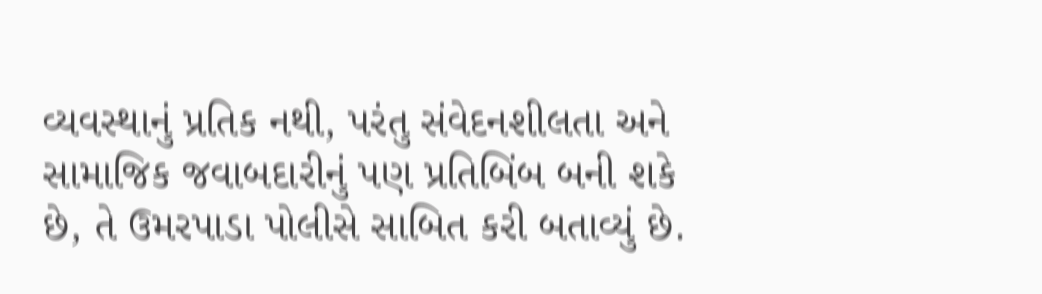વ્યવસ્થાનું પ્રતિક નથી, પરંતુ સંવેદનશીલતા અને સામાજિક જવાબદારીનું પણ પ્રતિબિંબ બની શકે છે, તે ઉમરપાડા પોલીસે સાબિત કરી બતાવ્યું છે.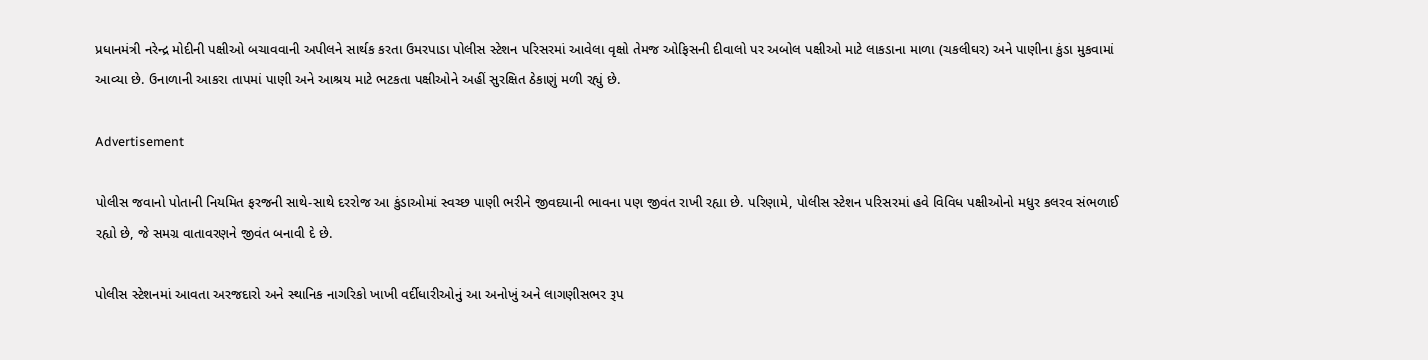પ્રધાનમંત્રી નરેન્દ્ર મોદીની પક્ષીઓ બચાવવાની અપીલને સાર્થક કરતા ઉમરપાડા પોલીસ સ્ટેશન પરિસરમાં આવેલા વૃક્ષો તેમજ ઓફિસની દીવાલો પર અબોલ પક્ષીઓ માટે લાકડાના માળા (ચકલીઘર) અને પાણીના કુંડા મુકવામાં આવ્યા છે. ઉનાળાની આકરા તાપમાં પાણી અને આશ્રય માટે ભટકતા પક્ષીઓને અહીં સુરક્ષિત ઠેકાણું મળી રહ્યું છે.

Advertisement

પોલીસ જવાનો પોતાની નિયમિત ફરજની સાથે-સાથે દરરોજ આ કુંડાઓમાં સ્વચ્છ પાણી ભરીને જીવદયાની ભાવના પણ જીવંત રાખી રહ્યા છે. પરિણામે, પોલીસ સ્ટેશન પરિસરમાં હવે વિવિધ પક્ષીઓનો મધુર કલરવ સંભળાઈ રહ્યો છે, જે સમગ્ર વાતાવરણને જીવંત બનાવી દે છે.

પોલીસ સ્ટેશનમાં આવતા અરજદારો અને સ્થાનિક નાગરિકો ખાખી વર્દીધારીઓનું આ અનોખું અને લાગણીસભર રૂપ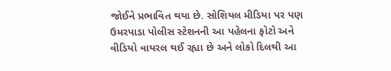જોઈને પ્રભાવિત થયા છે. સોશિયલ મીડિયા પર પણ ઉમરપાડા પોલીસ સ્ટેશનની આ પહેલના ફોટો અને વીડિયો વાયરલ થઈ રહ્યા છે અને લોકો દિલથી આ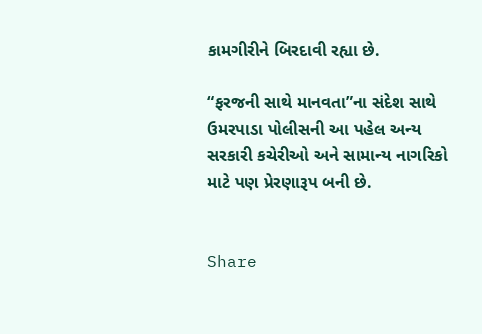કામગીરીને બિરદાવી રહ્યા છે.

“ફરજની સાથે માનવતા”ના સંદેશ સાથે ઉમરપાડા પોલીસની આ પહેલ અન્ય સરકારી કચેરીઓ અને સામાન્ય નાગરિકો માટે પણ પ્રેરણારૂપ બની છે.


Share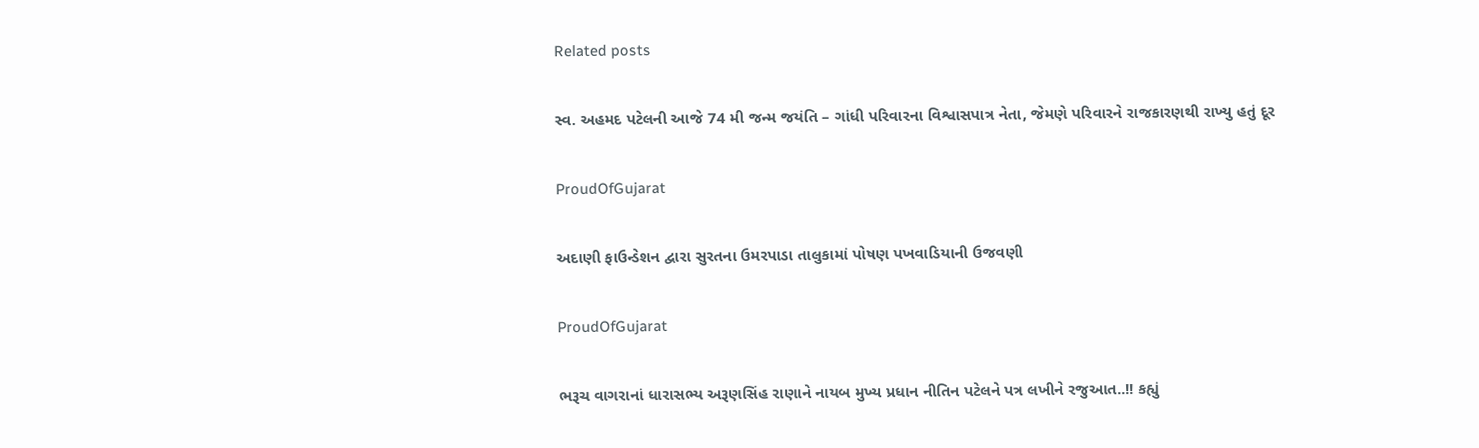Related posts

સ્વ. અહમદ પટેલની આજે 74 મી જન્મ જયંતિ – ગાંધી પરિવારના વિશ્વાસપાત્ર નેતા, જેમણે પરિવારને રાજકારણથી રાખ્યુ હતું દૂર

ProudOfGujarat

અદાણી ફાઉન્ડેશન દ્વારા સુરતના ઉમરપાડા તાલુકામાં પોષણ પખવાડિયાની ઉજવણી

ProudOfGujarat

ભરૂચ વાગરાનાં ધારાસભ્ય અરૂણસિંહ રાણાને નાયબ મુખ્ય પ્રધાન નીતિન પટેલને પત્ર લખીને રજુઆત..!! કહ્યું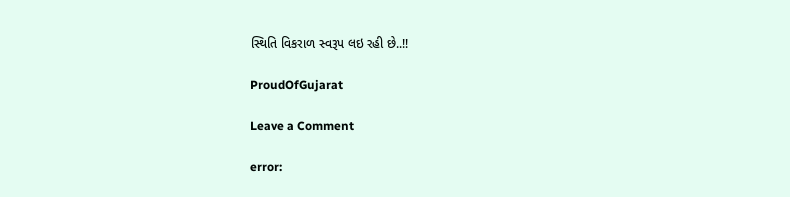સ્થિતિ વિકરાળ સ્વરૂપ લઇ રહી છે..!!

ProudOfGujarat

Leave a Comment

error: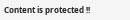Content is protected !!